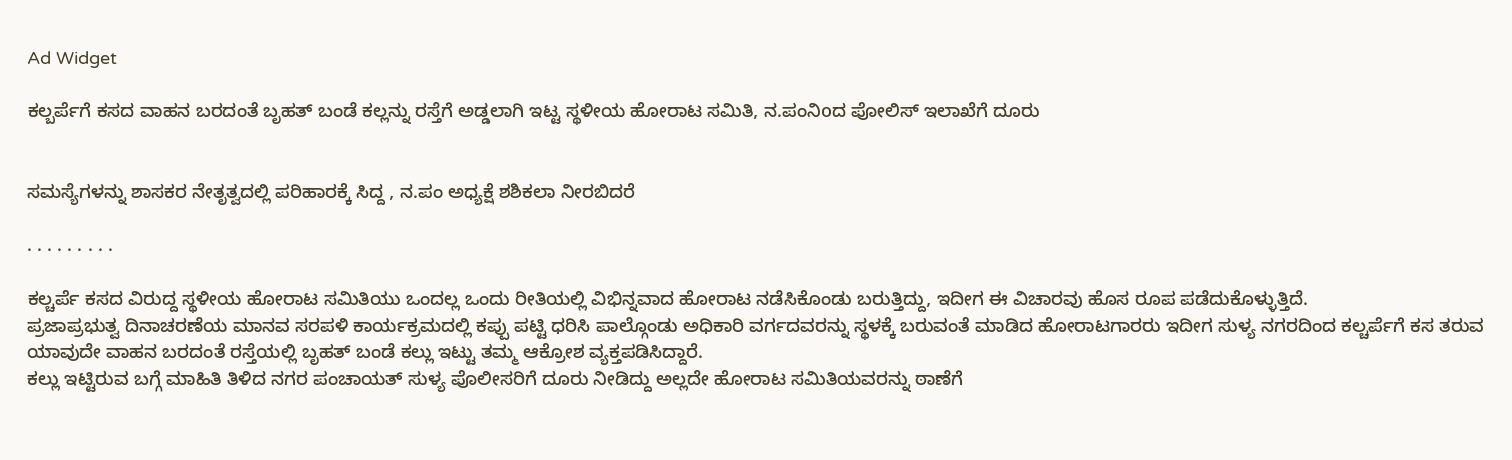Ad Widget

ಕಲ್ಬರ್ಪೆಗೆ ಕಸದ ವಾಹನ ಬರದಂತೆ ಬೃಹತ್ ಬಂಡೆ ಕಲ್ಲನ್ನು ರಸ್ತೆಗೆ ಅಡ್ಡಲಾಗಿ ಇಟ್ಟ ಸ್ಥಳೀಯ ಹೋರಾಟ ಸಮಿತಿ, ನ.ಪಂನಿoದ ಪೋಲಿಸ್ ಇಲಾಖೆಗೆ ದೂರು


ಸಮಸ್ಯೆಗಳನ್ನು ಶಾಸಕರ ನೇತೃತ್ವದಲ್ಲಿ ಪರಿಹಾರಕ್ಕೆ ಸಿದ್ದ , ನ.ಪಂ ಅಧ್ಯಕ್ಷೆ ಶಶಿಕಲಾ ನೀರಬಿದರೆ

. . . . . . . . .

ಕಲ್ಚರ್ಪೆ ಕಸದ ವಿರುದ್ದ ಸ್ಥಳೀಯ ಹೋರಾಟ ಸಮಿತಿಯು ಒಂದಲ್ಲ ಒಂದು ರೀತಿಯಲ್ಲಿ ವಿಭಿನ್ನವಾದ ಹೋರಾಟ ನಡೆಸಿಕೊಂಡು ಬರುತ್ತಿದ್ದು, ಇದೀಗ ಈ ವಿಚಾರವು ಹೊಸ ರೂಪ ಪಡೆದುಕೊಳ್ಳುತ್ತಿದೆ.
ಪ್ರಜಾಪ್ರಭುತ್ವ ದಿನಾಚರಣೆಯ ಮಾನವ ಸರಪಳಿ ಕಾರ್ಯಕ್ರಮದಲ್ಲಿ ಕಪ್ಪು ಪಟ್ಟಿ ಧರಿಸಿ ಪಾಲ್ಗೊಂಡು ಅಧಿಕಾರಿ ವರ್ಗದವರನ್ನು ಸ್ಥಳಕ್ಕೆ ಬರುವಂತೆ ಮಾಡಿದ ಹೋರಾಟಗಾರರು ಇದೀಗ ಸುಳ್ಯ ನಗರದಿಂದ ಕಲ್ಚರ್ಪೆಗೆ ಕಸ ತರುವ ಯಾವುದೇ ವಾಹನ ಬರದಂತೆ ರಸ್ತೆಯಲ್ಲಿ ಬೃಹತ್ ಬಂಡೆ ಕಲ್ಲು ಇಟ್ಟು ತಮ್ಮ ಆಕ್ರೋಶ ವ್ಯಕ್ತಪಡಿಸಿದ್ದಾರೆ.
ಕಲ್ಲು ಇಟ್ಟಿರುವ ಬಗ್ಗೆ ಮಾಹಿತಿ ತಿಳಿದ ನಗರ ಪಂಚಾಯತ್ ಸುಳ್ಯ ಪೊಲೀಸರಿಗೆ ದೂರು ನೀಡಿದ್ದು ಅಲ್ಲದೇ ಹೋರಾಟ ಸಮಿತಿಯವರನ್ನು ಠಾಣೆಗೆ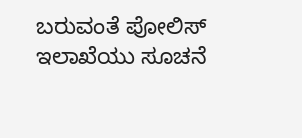ಬರುವಂತೆ ಪೋಲಿಸ್ ಇಲಾಖೆಯು ಸೂಚನೆ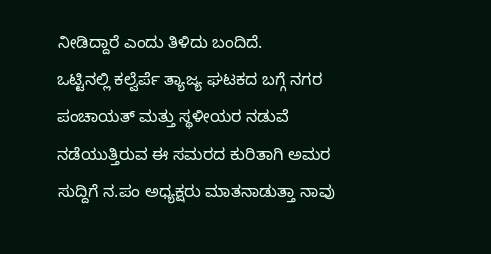ನೀಡಿದ್ದಾರೆ ಎಂದು ತಿಳಿದು ಬಂದಿದೆ.
ಒಟ್ಟಿನಲ್ಲಿ ಕಲ್ವೆರ್ಪೆ ತ್ಯಾಜ್ಯ ಘಟಕದ ಬಗ್ಗೆ ನಗರ ಪಂಚಾಯತ್ ಮತ್ತು ಸ್ಥಳೀಯರ ನಡುವೆ ನಡೆಯುತ್ತಿರುವ ಈ ಸಮರದ ಕುರಿತಾಗಿ ಅಮರ ಸುದ್ದಿಗೆ ನ.ಪಂ ಅಧ್ಯಕ್ಷರು ಮಾತನಾಡುತ್ತಾ ನಾವು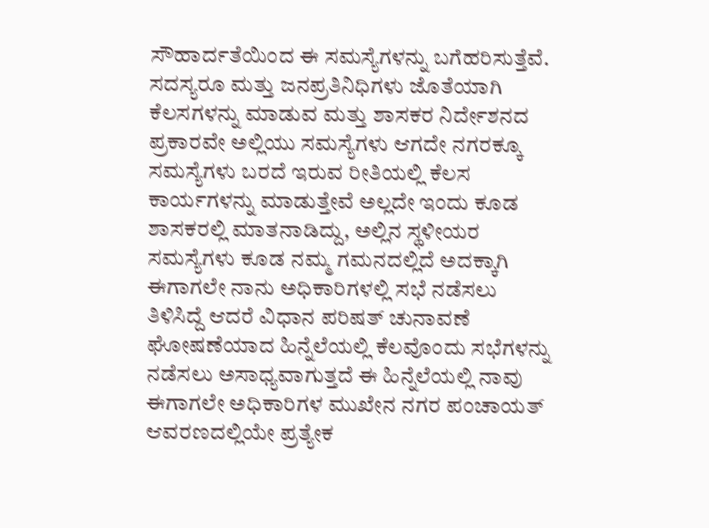ಸೌಹಾರ್ದತೆಯಿಂದ ಈ ಸಮಸ್ಯೆಗಳನ್ನು ಬಗೆಹರಿಸುತ್ತೆವೆ. ಸದಸ್ಯರೂ ಮತ್ತು ಜನಪ್ರತಿನಿಧಿಗಳು ಜೊತೆಯಾಗಿ ಕೆಲಸಗಳನ್ನು ಮಾಡುವ ಮತ್ತು ಶಾಸಕರ ನಿರ್ದೇಶನದ ಪ್ರಕಾರವೇ ಅಲ್ಲಿಯು ಸಮಸ್ಯೆಗಳು ಆಗದೇ ನಗರಕ್ಕೂ ಸಮಸ್ಯೆಗಳು ಬರದೆ ಇರುವ ರೀತಿಯಲ್ಲಿ ಕೆಲಸ ಕಾರ್ಯಗಳನ್ನು ಮಾಡುತ್ತೇವೆ ಅಲ್ಲದೇ ಇಂದು ಕೂಡ ಶಾಸಕರಲ್ಲಿ ಮಾತನಾಡಿದ್ದು, ಅಲ್ಲಿನ ಸ್ಥಳೀಯರ ಸಮಸ್ಯೆಗಳು ಕೂಡ ನಮ್ಮ ಗಮನದಲ್ಲಿದೆ ಅದಕ್ಕಾಗಿ ಈಗಾಗಲೇ ನಾನು ಅಧಿಕಾರಿಗಳಲ್ಲಿ ಸಭೆ ನಡೆಸಲು ತಿಳಿಸಿದ್ದೆ ಆದರೆ ವಿಧಾನ ಪರಿಷತ್ ಚುನಾವಣೆ ಘೋಷಣೆಯಾದ ಹಿನ್ನೆಲೆಯಲ್ಲಿ ಕೆಲವೊಂದು ಸಭೆಗಳನ್ನು ನಡೆಸಲು ಅಸಾಧ್ಯವಾಗುತ್ತದೆ ಈ ಹಿನ್ನೆಲೆಯಲ್ಲಿ ನಾವು ಈಗಾಗಲೇ ಅಧಿಕಾರಿಗಳ ಮುಖೇನ ನಗರ ಪಂಚಾಯತ್ ಆವರಣದಲ್ಲಿಯೇ ಪ್ರತ್ಯೇಕ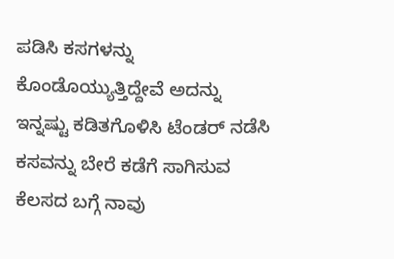ಪಡಿಸಿ ಕಸಗಳನ್ನು ಕೊಂಡೊಯ್ಯುತ್ತಿದ್ದೇವೆ ಅದನ್ನು ಇನ್ನಷ್ಟು ಕಡಿತಗೊಳಿಸಿ ಟೆಂಡರ್ ನಡೆಸಿ ಕಸವನ್ನು ಬೇರೆ ಕಡೆಗೆ ಸಾಗಿಸುವ ಕೆಲಸದ ಬಗ್ಗೆ ನಾವು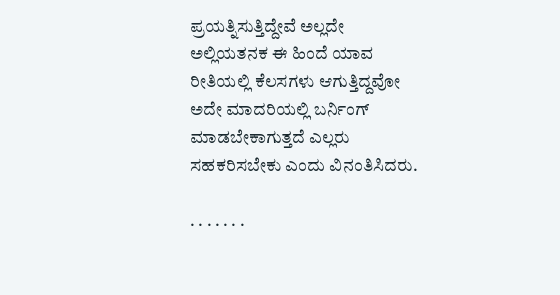ಪ್ರಯತ್ನಿಸುತ್ತಿದ್ದೇವೆ ಅಲ್ಲದೇ ಅಲ್ಲಿಯತನಕ ಈ ಹಿಂದೆ ಯಾವ ರೀತಿಯಲ್ಲಿ ಕೆಲಸಗಳು ಆಗುತ್ತಿದ್ದವೋ ಅದೇ ಮಾದರಿಯಲ್ಲಿ ಬರ್ನಿಂಗ್ ಮಾಡಬೇಕಾಗುತ್ತದೆ ಎಲ್ಲರು ಸಹಕರಿಸಬೇಕು ಎಂದು ವಿನಂತಿಸಿದರು.

. . . . . . .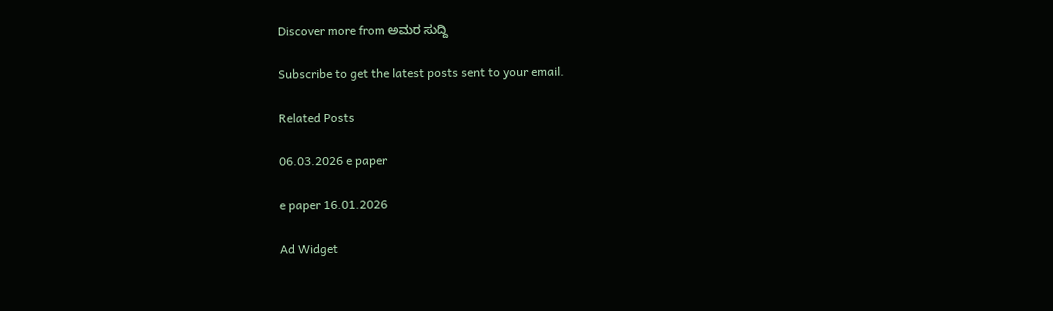Discover more from ಅಮರ ಸುದ್ದಿ

Subscribe to get the latest posts sent to your email.

Related Posts

06.03.2026 e paper

e paper 16.01.2026

Ad Widget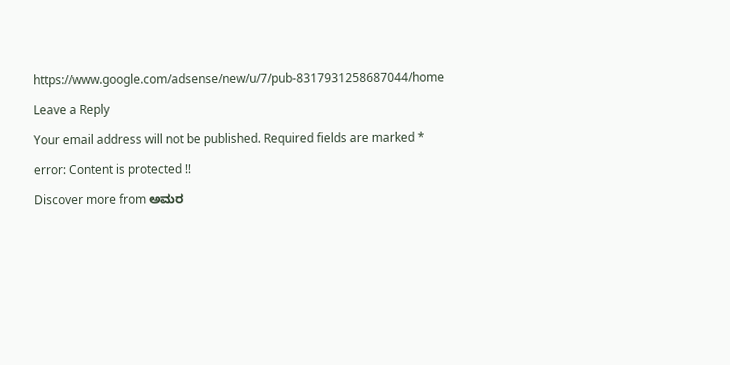https://www.google.com/adsense/new/u/7/pub-8317931258687044/home

Leave a Reply

Your email address will not be published. Required fields are marked *

error: Content is protected !!

Discover more from ಅಮರ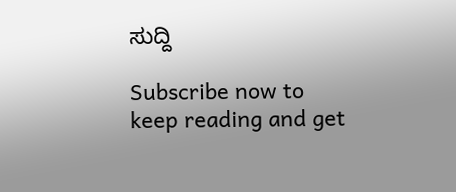ಸುದ್ದಿ

Subscribe now to keep reading and get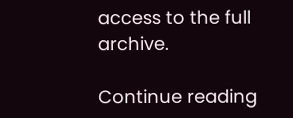access to the full archive.

Continue reading